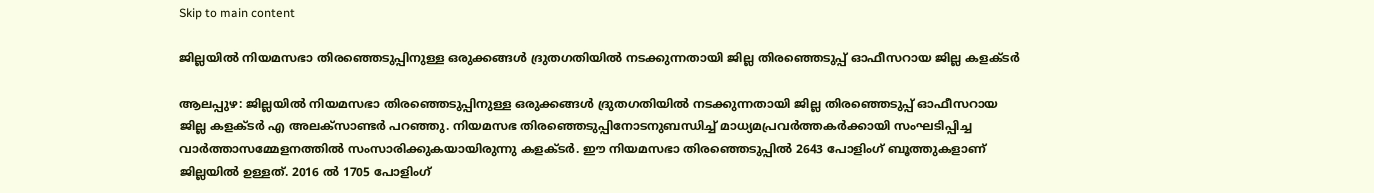Skip to main content

ജില്ലയിൽ നിയമസഭാ തിരഞ്ഞെടുപ്പിനുള്ള ഒരുക്കങ്ങൾ ദ്രുതഗതിയിൽ നടക്കുന്നതായി ജില്ല തിരഞ്ഞെടുപ്പ് ഓഫീസറായ ജില്ല കളക്ടർ

ആലപ്പുഴ: ജില്ലയിൽ നിയമസഭാ തിരഞ്ഞെടുപ്പിനുള്ള ഒരുക്കങ്ങൾ ദ്രുതഗതിയിൽ നടക്കുന്നതായി ജില്ല തിരഞ്ഞെടുപ്പ് ഓഫീസറായ ജില്ല കളക്ടർ എ അലക്സാണ്ടർ പറഞ്ഞു. നിയമസഭ തിരഞ്ഞെടുപ്പിനോടനുബന്ധിച്ച് മാധ്യമപ്രവർത്തകർക്കായി സംഘടിപ്പിച്ച വാർത്താസമ്മേളനത്തിൽ സംസാരിക്കുകയായിരുന്നു കളക്ടർ. ഈ നിയമസഭാ തിരഞ്ഞെടുപ്പിൽ 2643 പോളിംഗ് ബൂത്തുകളാണ് ജില്ലയിൽ ഉള്ളത്. 2016 ൽ 1705 പോളിംഗ്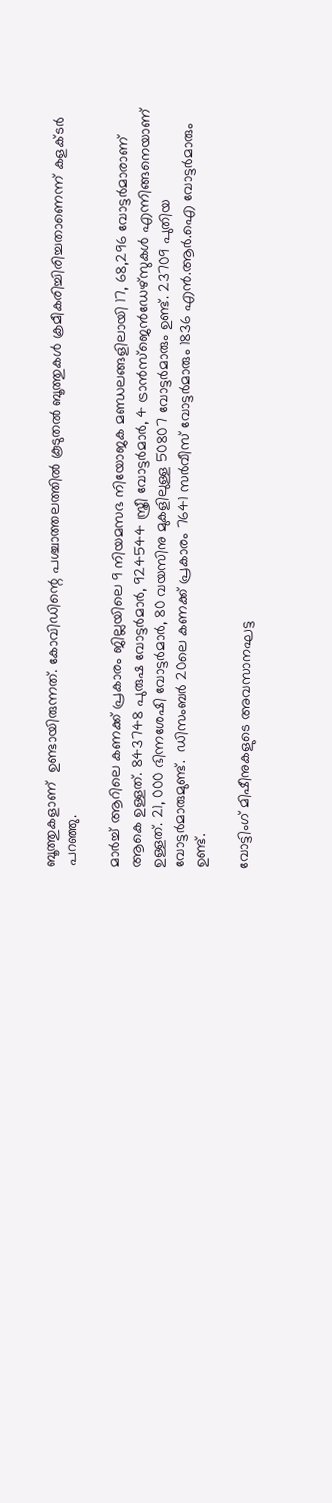ബൂത്തുകളാണ്  ഉണ്ടായിരുന്നത്. കോവിഡിന്റെ പശ്ചാത്തലത്തിൽ കൂടുതൽ ബൂത്തുകൾ ക്രമീകരിച്ചിരിച്ചതാണെന്ന് കളക്ടർ പറഞ്ഞു.

മാര്‍ച്ച് ആറിലെ കണക്ക് പ്രകാരം ജില്ലയിലെ 9 നിയമസഭ നിയോജക മണ്ഡലങ്ങളിലായി 17, 68,296 വോട്ടർമാരാണ് ആകെ ഉള്ളത്. 843748 പുരുഷ വോട്ടർമാർ, 924544 സ്ത്രീ വോട്ടർമാർ, 4 ട്രാൻസ്ജെൻഡേഴ്സുകൾ എന്നിങ്ങനെയാണ് ഉള്ളത്. 21, 000 ഭിന്നശേഷി വോട്ടർമാർ, 80 വയസിനു മുകളിലുള്ള 50807 വോട്ടർമാരും ഉണ്ട്. 23709 പുതിയ വോട്ടര്‍മാരുമുണ്ട്.  ഡിസംബര്‍ 20ലെ കണക്ക് പ്രകാരം 7641 സര്‍വീസ് വോട്ടര്‍മാരും 1836 എന്‍.ആര്‍.ഐ വോട്ടര്‍മാരും ഉണ്ട്.

വോട്ടിംഗ് മിഷീനുകളുടെ അവസാനഘട്ട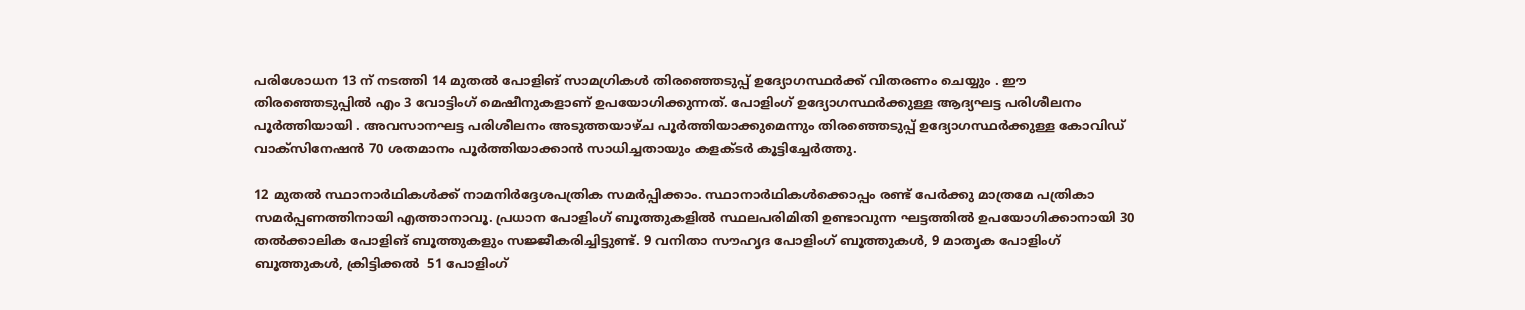പരിശോധന 13 ന് നടത്തി 14 മുതൽ പോളിങ് സാമഗ്രികൾ തിരഞ്ഞെടുപ്പ് ഉദ്യോഗസ്ഥർക്ക് വിതരണം ചെയ്യും . ഈ തിരഞ്ഞെടുപ്പിൽ എം 3 വോട്ടിംഗ് മെഷീനുകളാണ് ഉപയോഗിക്കുന്നത്. പോളിംഗ് ഉദ്യോഗസ്ഥർക്കുള്ള ആദ്യഘട്ട പരിശീലനം പൂർത്തിയായി . അവസാനഘട്ട പരിശീലനം അടുത്തയാഴ്ച പൂർത്തിയാക്കുമെന്നും തിരഞ്ഞെടുപ്പ് ഉദ്യോഗസ്ഥർക്കുള്ള കോവിഡ് വാക്സിനേഷൻ 70 ശതമാനം പൂർത്തിയാക്കാൻ സാധിച്ചതായും കളക്ടർ കൂട്ടിച്ചേർത്തു.

12 മുതൽ സ്ഥാനാർഥികൾക്ക് നാമനിർദ്ദേശപത്രിക സമർപ്പിക്കാം. സ്ഥാനാർഥികൾക്കൊപ്പം രണ്ട് പേർക്കു മാത്രമേ പത്രികാ സമർപ്പണത്തിനായി എത്താനാവൂ. പ്രധാന പോളിംഗ് ബൂത്തുകളിൽ സ്ഥലപരിമിതി ഉണ്ടാവുന്ന ഘട്ടത്തിൽ ഉപയോഗിക്കാനായി 30 തൽക്കാലിക പോളിങ് ബൂത്തുകളും സജ്ജീകരിച്ചിട്ടുണ്ട്. 9 വനിതാ സൗഹൃദ പോളിംഗ് ബൂത്തുകൾ, 9 മാതൃക പോളിംഗ് ബൂത്തുകൾ, ക്രിട്ടിക്കല്‍  51 പോളിംഗ്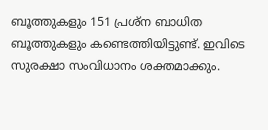ബൂത്തുകളും 151 പ്രശ്ന ബാധിത ബൂത്തുകളും കണ്ടെത്തിയിട്ടുണ്ട്. ഇവിടെ സുരക്ഷാ സംവിധാനം ശക്തമാക്കും.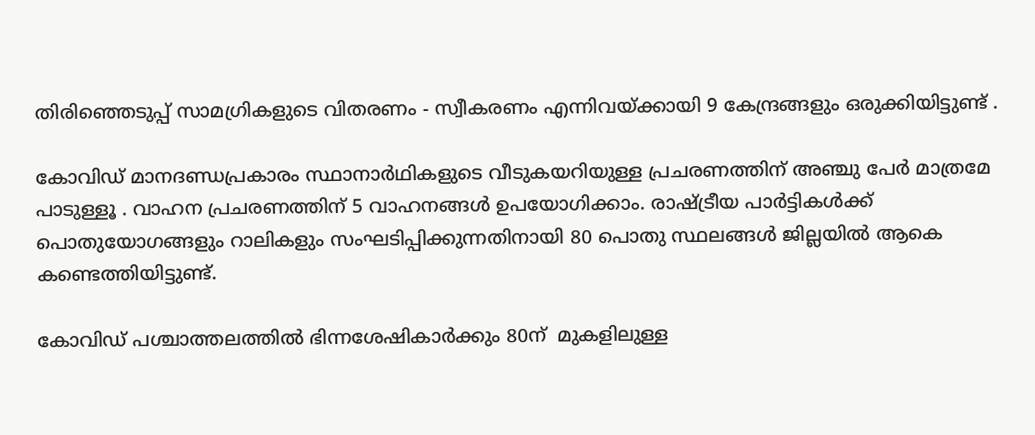തിരിഞ്ഞെടുപ്പ് സാമഗ്രികളുടെ വിതരണം - സ്വീകരണം എന്നിവയ്ക്കായി 9 കേന്ദ്രങ്ങളും ഒരുക്കിയിട്ടുണ്ട് .

കോവിഡ് മാനദണ്ഡപ്രകാരം സ്ഥാനാർഥികളുടെ വീടുകയറിയുള്ള പ്രചരണത്തിന് അഞ്ചു പേർ മാത്രമേ പാടുള്ളൂ . വാഹന പ്രചരണത്തിന് 5 വാഹനങ്ങൾ ഉപയോഗിക്കാം. രാഷ്ട്രീയ പാർട്ടികൾക്ക് പൊതുയോഗങ്ങളും റാലികളും സംഘടിപ്പിക്കുന്നതിനായി 80 പൊതു സ്ഥലങ്ങൾ ജില്ലയിൽ ആകെ കണ്ടെത്തിയിട്ടുണ്ട്.

കോവിഡ് പശ്ചാത്തലത്തിൽ ഭിന്നശേഷികാർക്കും 80ന്  മുകളിലുള്ള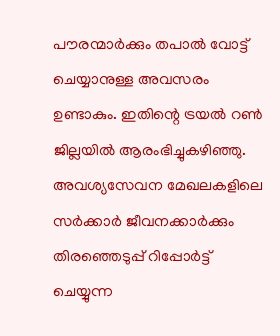പൗരന്മാർക്കും തപാൽ വോട്ട് ചെയ്യാനുള്ള അവസരം ഉണ്ടാകും. ഇതിന്റെ ട്രയൽ റൺ ജില്ലയിൽ ആരംഭിച്ചുകഴിഞ്ഞു.
അവശ്യസേവന മേഖലകളിലെ സര്‍ക്കാര്‍ ജീവനക്കാര്‍ക്കും തിരഞ്ഞെടുപ്പ് റിപ്പോര്‍ട്ട് ചെയ്യുന്ന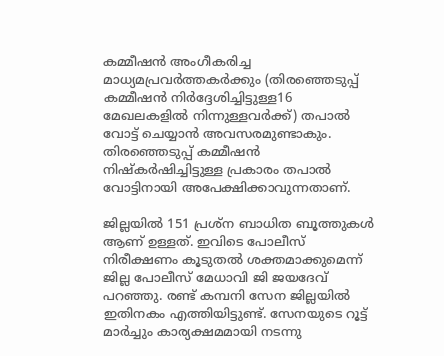കമ്മീഷന്‍ അംഗീകരിച്ച മാധ്യമപ്രവര്‍ത്തകര്‍ക്കും (തിരഞ്ഞെടുപ്പ് കമ്മീഷന്‍ നിര്‍ദ്ദേശിച്ചിട്ടുള്ള16 മേഖലകളില്‍ നിന്നുള്ളവര്‍ക്ക്) തപാൽ വോട്ട് ചെയ്യാൻ അവസരമുണ്ടാകും. തിരഞ്ഞെടുപ്പ് കമ്മീഷൻ നിഷ്കർഷിച്ചിട്ടുള്ള പ്രകാരം തപാൽ വോട്ടിനായി അപേക്ഷിക്കാവുന്നതാണ്.

ജില്ലയിൽ 151 പ്രശ്ന ബാധിത ബൂത്തുകൾ ആണ് ഉള്ളത്. ഇവിടെ പോലീസ് നിരീക്ഷണം കൂടുതൽ ശക്തമാക്കുമെന്ന് ജില്ല പോലീസ് മേധാവി ജി ജയദേവ് പറഞ്ഞു. രണ്ട് കമ്പനി സേന ജില്ലയിൽ ഇതിനകം എത്തിയിട്ടുണ്ട്. സേനയുടെ റൂട്ട് മാർച്ചും കാര്യക്ഷമമായി നടന്നു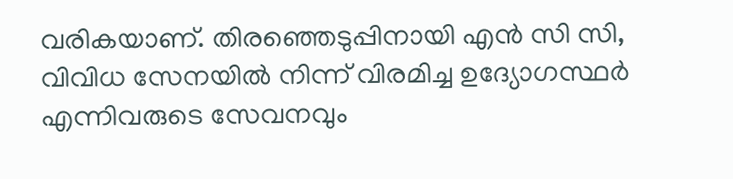വരികയാണ്. തിരഞ്ഞെടുപ്പിനായി എൻ സി സി, വിവിധ സേനയിൽ നിന്ന് വിരമിച്ച ഉദ്യോഗസ്ഥർ എന്നിവരുടെ സേവനവും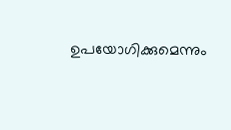ഉപയോഗിക്കുമെന്നും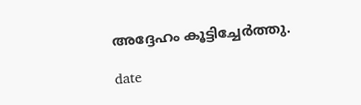അദ്ദേഹം കൂട്ടിച്ചേർത്തു.

date